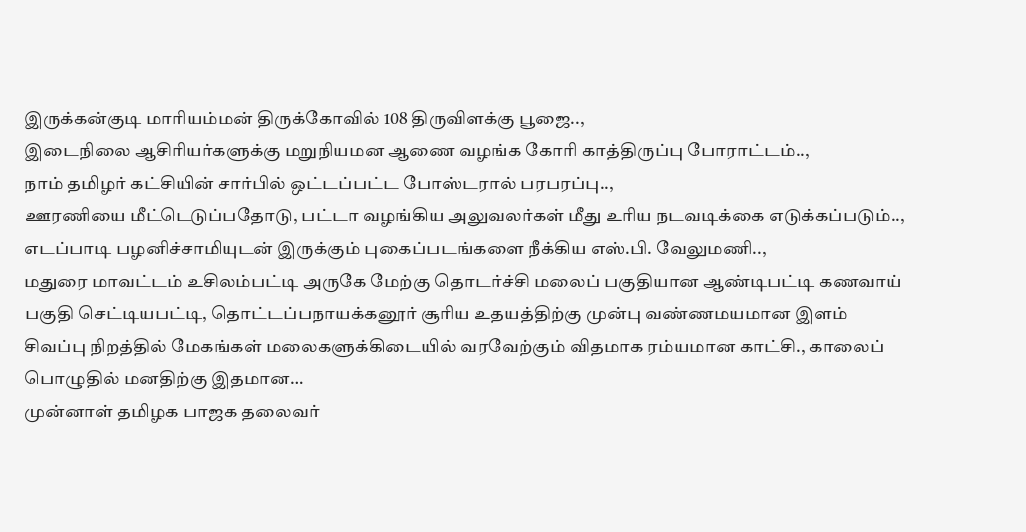இருக்கன்குடி மாரியம்மன் திருக்கோவில் 108 திருவிளக்கு பூஜை..,
இடைநிலை ஆசிரியர்களுக்கு மறுநியமன ஆணை வழங்க கோரி காத்திருப்பு போராட்டம்..,
நாம் தமிழர் கட்சியின் சார்பில் ஒட்டப்பட்ட போஸ்டரால் பரபரப்பு..,
ஊரணியை மீட்டெடுப்பதோடு, பட்டா வழங்கிய அலுவலர்கள் மீது உரிய நடவடிக்கை எடுக்கப்படும்..,
எடப்பாடி பழனிச்சாமியுடன் இருக்கும் புகைப்படங்களை நீக்கிய எஸ்.பி. வேலுமணி..,
மதுரை மாவட்டம் உசிலம்பட்டி அருகே மேற்கு தொடர்ச்சி மலைப் பகுதியான ஆண்டிபட்டி கணவாய் பகுதி செட்டியபட்டி, தொட்டப்பநாயக்கனூர் சூரிய உதயத்திற்கு முன்பு வண்ணமயமான இளம் சிவப்பு நிறத்தில் மேகங்கள் மலைகளுக்கிடையில் வரவேற்கும் விதமாக ரம்யமான காட்சி., காலைப் பொழுதில் மனதிற்கு இதமான…
முன்னாள் தமிழக பாஜக தலைவர்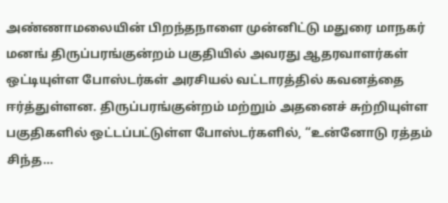அண்ணாமலையின் பிறந்தநாளை முன்னிட்டு மதுரை மாநகர் மனங் திருப்பரங்குன்றம் பகுதியில் அவரது ஆதரவாளர்கள் ஒட்டியுள்ள போஸ்டர்கள் அரசியல் வட்டாரத்தில் கவனத்தை ஈர்த்துள்ளன. திருப்பரங்குன்றம் மற்றும் அதனைச் சுற்றியுள்ள பகுதிகளில் ஒட்டப்பட்டுள்ள போஸ்டர்களில், “உன்னோடு ரத்தம் சிந்த…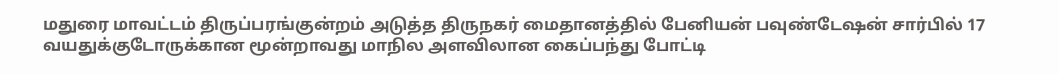மதுரை மாவட்டம் திருப்பரங்குன்றம் அடுத்த திருநகர் மைதானத்தில் பேனியன் பவுண்டேஷன் சார்பில் 17 வயதுக்குடோருக்கான மூன்றாவது மாநில அளவிலான கைப்பந்து போட்டி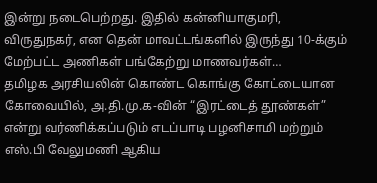இன்று நடைபெற்றது. இதில் கன்னியாகுமரி, விருதுநகர், என தென் மாவட்டங்களில் இருந்து 10-க்கும் மேற்பட்ட அணிகள் பங்கேற்று மாணவர்கள்…
தமிழக அரசியலின் கொண்ட கொங்கு கோட்டையான கோவையில், அ.தி.மு.க-வின் “இரட்டைத் தூண்கள்” என்று வர்ணிக்கப்படும் எடப்பாடி பழனிசாமி மற்றும் எஸ்.பி வேலுமணி ஆகிய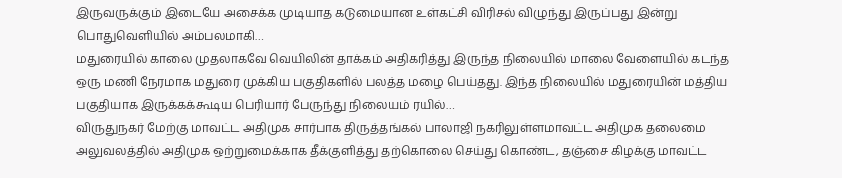இருவருக்கும் இடையே அசைக்க முடியாத கடுமையான உள்கட்சி விரிசல் விழுந்து இருப்பது இன்று பொதுவெளியில் அம்பலமாகி…
மதுரையில் காலை முதலாகவே வெயிலின் தாக்கம் அதிகரித்து இருந்த நிலையில் மாலை வேளையில் கடந்த ஒரு மணி நேரமாக மதுரை முக்கிய பகுதிகளில் பலத்த மழை பெய்தது. இந்த நிலையில் மதுரையின் மத்திய பகுதியாக இருக்கக்கூடிய பெரியார் பேருந்து நிலையம் ரயில்…
விருதுநகர் மேற்கு மாவட்ட அதிமுக சார்பாக திருத்தங்கல் பாலாஜி நகரிலுள்ளமாவட்ட அதிமுக தலைமை அலுவலத்தில் அதிமுக ஒற்றுமைக்காக தீக்குளித்து தற்கொலை செய்து கொண்ட, தஞ்சை கிழக்கு மாவட்ட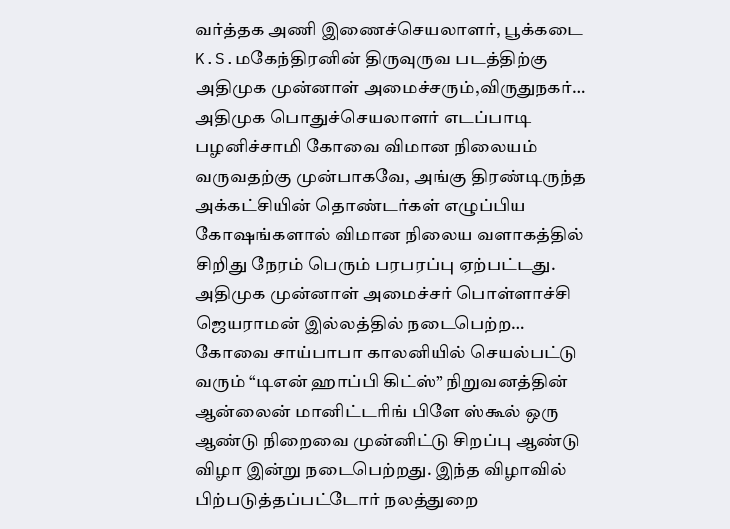வர்த்தக அணி இணைச்செயலாளர், பூக்கடை K.S.மகேந்திரனின் திருவுருவ படத்திற்கு அதிமுக முன்னாள் அமைச்சரும்,விருதுநகர்…
அதிமுக பொதுச்செயலாளர் எடப்பாடி பழனிச்சாமி கோவை விமான நிலையம் வருவதற்கு முன்பாகவே, அங்கு திரண்டிருந்த அக்கட்சியின் தொண்டர்கள் எழுப்பிய கோஷங்களால் விமான நிலைய வளாகத்தில் சிறிது நேரம் பெரும் பரபரப்பு ஏற்பட்டது. அதிமுக முன்னாள் அமைச்சர் பொள்ளாச்சி ஜெயராமன் இல்லத்தில் நடைபெற்ற…
கோவை சாய்பாபா காலனியில் செயல்பட்டு வரும் “டிஎன் ஹாப்பி கிட்ஸ்” நிறுவனத்தின் ஆன்லைன் மானிட்டரிங் பிளே ஸ்கூல் ஒரு ஆண்டு நிறைவை முன்னிட்டு சிறப்பு ஆண்டு விழா இன்று நடைபெற்றது. இந்த விழாவில் பிற்படுத்தப்பட்டோர் நலத்துறை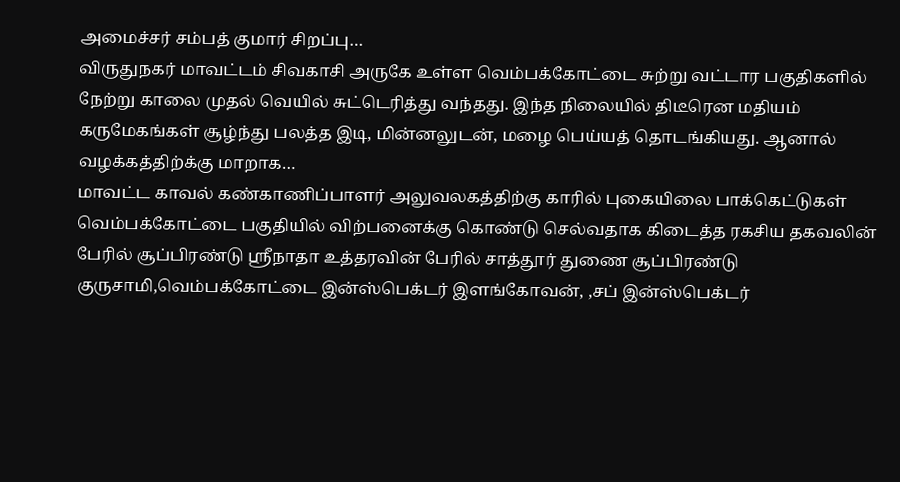அமைச்சர் சம்பத் குமார் சிறப்பு…
விருதுநகர் மாவட்டம் சிவகாசி அருகே உள்ள வெம்பக்கோட்டை சுற்று வட்டார பகுதிகளில் நேற்று காலை முதல் வெயில் சுட்டெரித்து வந்தது. இந்த நிலையில் திடீரென மதியம் கருமேகங்கள் சூழ்ந்து பலத்த இடி, மின்னலுடன், மழை பெய்யத் தொடங்கியது. ஆனால் வழக்கத்திற்க்கு மாறாக…
மாவட்ட காவல் கண்காணிப்பாளர் அலுவலகத்திற்கு காரில் புகையிலை பாக்கெட்டுகள் வெம்பக்கோட்டை பகுதியில் விற்பனைக்கு கொண்டு செல்வதாக கிடைத்த ரகசிய தகவலின் பேரில் சூப்பிரண்டு ஸ்ரீநாதா உத்தரவின் பேரில் சாத்தூர் துணை சூப்பிரண்டு குருசாமி,வெம்பக்கோட்டை இன்ஸ்பெக்டர் இளங்கோவன், ,சப் இன்ஸ்பெக்டர்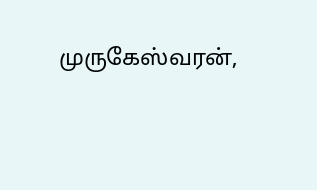முருகேஸ்வரன்,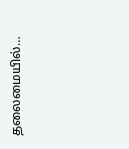தலைமையில்…